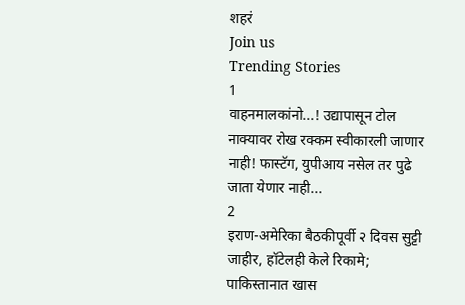शहरं
Join us
Trending Stories
1
वाहनमालकांनो...! उद्यापासून टोल नाक्यावर रोख रक्कम स्वीकारली जाणार नाही! फास्टॅग, युपीआय नसेल तर पुढे जाता येणार नाही...
2
इराण-अमेरिका बैठकीपूर्वी २ दिवस सुट्टी जाहीर, हॉटेलही केले रिकामे; पाकिस्तानात खास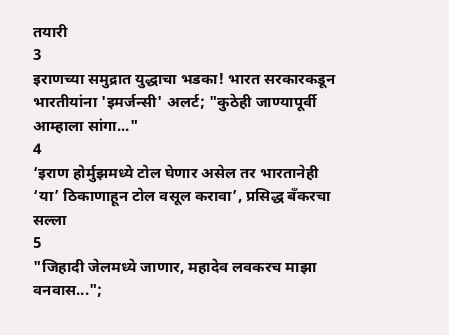तयारी
3
इराणच्या समुद्रात युद्धाचा भडका! भारत सरकारकडून भारतीयांना 'इमर्जन्सी' अलर्ट; "कुठेही जाण्यापूर्वी आम्हाला सांगा..."
4
‘इराण होर्मुझमध्ये टोल घेणार असेल तर भारतानेही ‘या’ ठिकाणाहून टोल वसूल करावा’, प्रसिद्ध बँकरचा सल्ला
5
"जिहादी जेलमध्ये जाणार, महादेव लवकरच माझा वनवास...";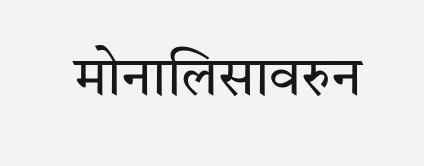मोनालिसावरुन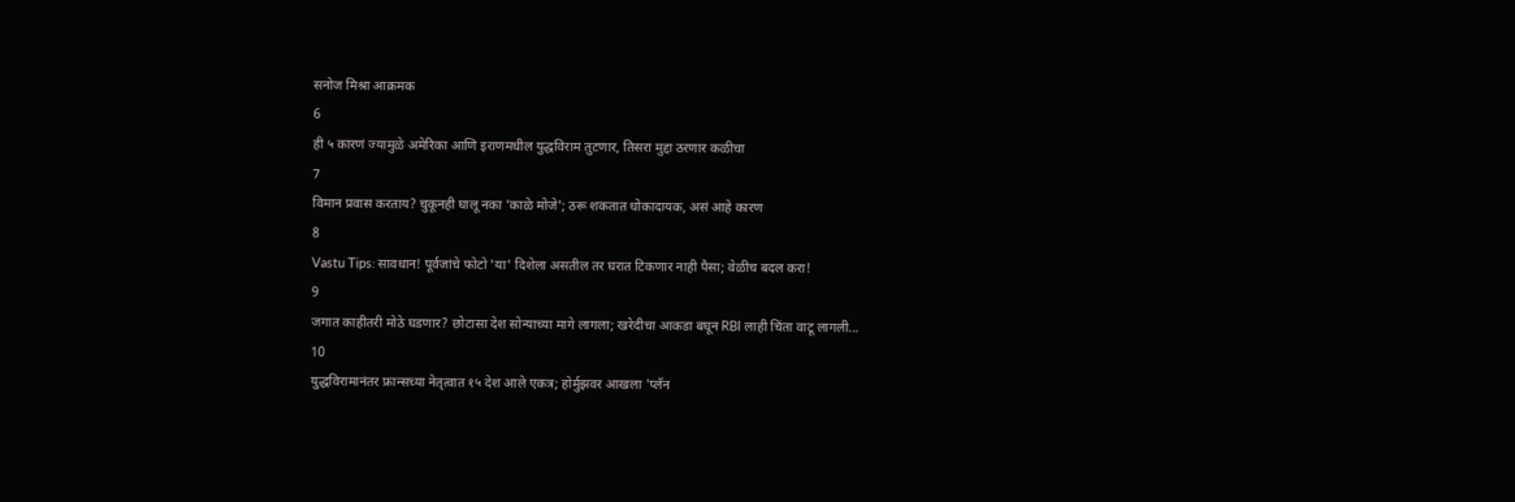सनोज मिश्रा आक्रमक
6
ही ५ कारणं ज्यामुळे अमेरिका आणि इराणमधील युद्धविराम तुटणार, तिसरा मुद्दा ठरणार कळीचा
7
विमान प्रवास करताय? चुकूनही घालू नका 'काळे मोजे'; ठरू शकतात धोकादायक, असं आहे कारण
8
Vastu Tips: सावधान! पूर्वजांचे फोटो 'या' दिशेला असतील तर घरात टिकणार नाही पैसा; वेळीच बदल करा!
9
जगात काहीतरी मोठे घडणार? छोटासा देश सोन्याच्या मागे लागला; खरेदीचा आकडा बघून RBI लाही चिंता वाटू लागली...
10
युद्धविरामानंतर फ्रान्सच्या नेतृत्वात १५ देश आले एकत्र; होर्मुझवर आखला 'प्लॅन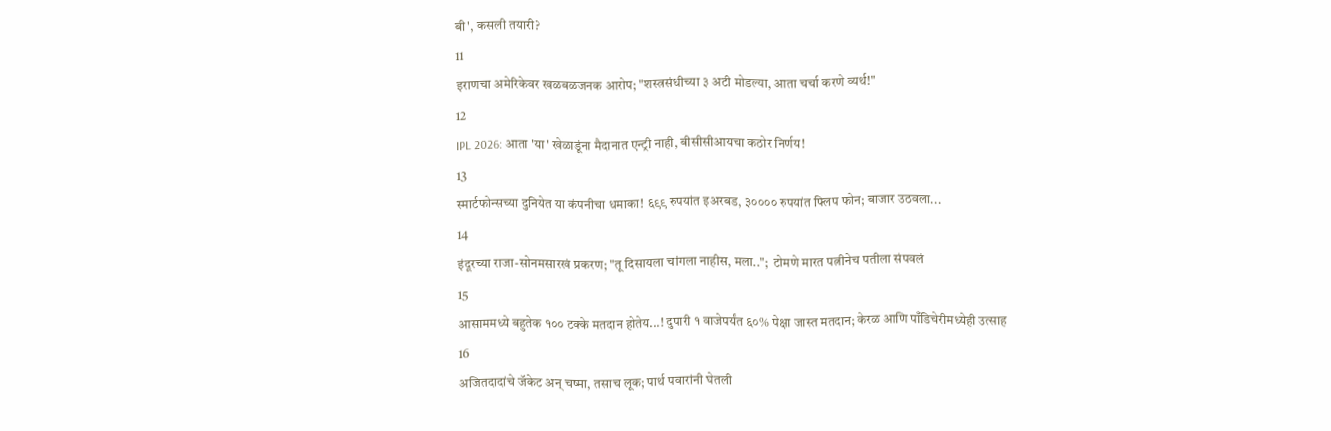बी', कसली तयारी?
11
इराणचा अमेरिकेवर खळबळजनक आरोप; "शस्त्रसंधीच्या ३ अटी मोडल्या, आता चर्चा करणे व्यर्थ!"
12
IPL 2026: आता 'या' खेळाडूंना मैदानात एन्ट्री नाही, बीसीसीआयचा कठोर निर्णय!
13
स्मार्टफोन्सच्या दुनियेत या कंपनीचा धमाका! ६९९ रुपयांत इअरबड, ३०००० रुपयांत फ्लिप फोन; बाजार उठवला...
14
इंदूरच्या राजा-सोनमसारखं प्रकरण; "तू दिसायला चांगला नाहीस, मला..";  टोमणे मारत पत्नीनेच पतीला संपवलं
15
आसाममध्ये बहुतेक १०० टक्के मतदान होतेय...! दुपारी १ वाजेपर्यंत ६०% पेक्षा जास्त मतदान; केरळ आणि पाँडिचेरीमध्येही उत्साह
16
अजितदादांचे जॅकेट अन् चष्मा, तसाच लूक; पार्थ पवारांनी घेतली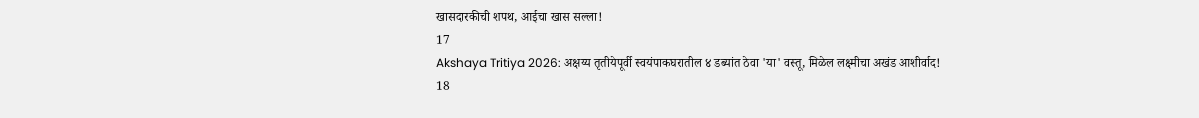खासदारकीची शपथ, आईचा खास सल्ला!
17
Akshaya Tritiya 2026: अक्षय्य तृतीयेपूर्वी स्वयंपाकघरातील ४ डब्यांत ठेवा 'या' वस्तू, मिळेल लक्ष्मीचा अखंड आशीर्वाद!
18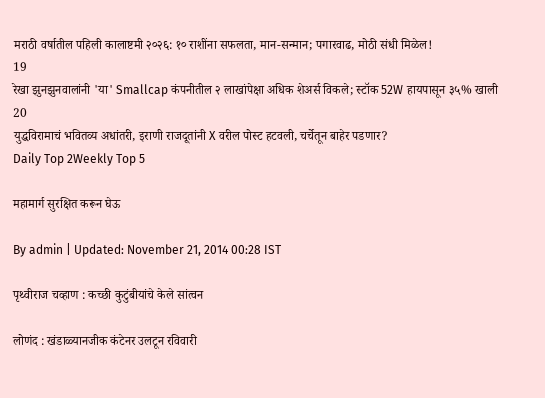मराठी वर्षातील पहिली कालाष्टमी २०२६: १० राशींना सफलता, मान-सन्मान; पगारवाढ, मोठी संधी मिळेल!
19
रेखा झुनझुनवालांनी 'या' Smallcap कंपनीतील २ लाखांपेक्षा अधिक शेअर्स विकले; स्टॉक 52W हायपासून ३५% खाली
20
युद्धविरामाचं भवितव्य अधांतरी, इराणी राजदूतांनी X वरील पोस्ट हटवली, चर्चेतून बाहेर पडणार?
Daily Top 2Weekly Top 5

महामार्ग सुरक्षित करून घेऊ

By admin | Updated: November 21, 2014 00:28 IST

पृथ्वीराज चव्हाण : कच्छी कुटुंबीयांचे केले सांत्वन

लोणंद : खंडाळ्यानजीक कंटेनर उलटून रविवारी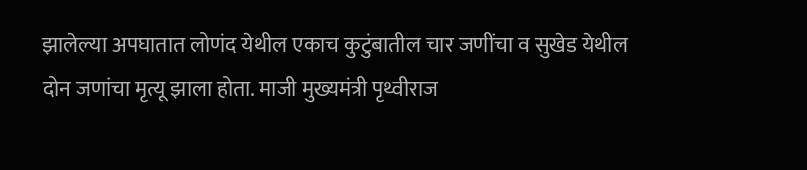झालेल्या अपघातात लोणंद येथील एकाच कुटुंबातील चार जणींचा व सुखेड येथील दोन जणांचा मृत्यू झाला होता. माजी मुख्यमंत्री पृथ्वीराज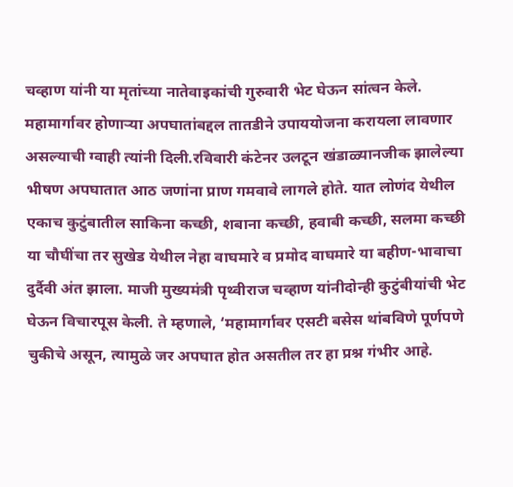चव्हाण यांनी या मृतांच्या नातेवाइकांची गुरुवारी भेट घेऊन सांत्वन केले. महामार्गावर होणाऱ्या अपघातांबद्दल तातडीने उपाययोजना करायला लावणार असल्याची ग्वाही त्यांनी दिली.रविवारी कंटेनर उलटून खंडाळ्यानजीक झालेल्या भीषण अपघातात आठ जणांना प्राण गमवावे लागले होते. यात लोणंद येथील एकाच कुटुंबातील साकिना कच्छी, शबाना कच्छी, हवाबी कच्छी, सलमा कच्छी या चौघींचा तर सुखेड येथील नेहा वाघमारे व प्रमोद वाघमारे या बहीण-भावाचा दुर्दैवी अंत झाला. माजी मुख्यमंत्री पृथ्वीराज चव्हाण यांनीदोन्ही कुटुंबीयांची भेट घेऊन विचारपूस केली. ते म्हणाले, ‘महामार्गावर एसटी बसेस थांबविणे पूर्णपणे चुकीचे असून, त्यामुळे जर अपघात होत असतील तर हा प्रश्न गंभीर आहे.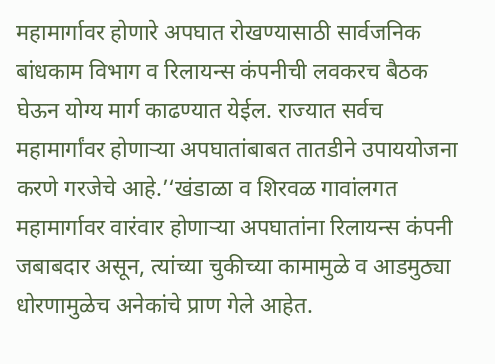महामार्गावर होणारे अपघात रोखण्यासाठी सार्वजनिक बांधकाम विभाग व रिलायन्स कंपनीची लवकरच बैठक घेऊन योग्य मार्ग काढण्यात येईल. राज्यात सर्वच महामार्गांवर होणाऱ्या अपघातांबाबत तातडीने उपाययोजना करणे गरजेचे आहे.’‘खंडाळा व शिरवळ गावांलगत महामार्गावर वारंवार होणाऱ्या अपघातांना रिलायन्स कंपनी जबाबदार असून, त्यांच्या चुकीच्या कामामुळे व आडमुठ्या धोरणामुळेच अनेकांचे प्राण गेले आहेत.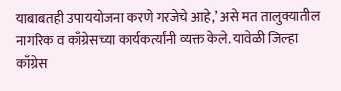याबाबतही उपाययोजना करणे गरजेचे आहे,’ असे मत तालुक्यातील नागरिक व काँग्रेसच्या कार्यकर्त्यांनी व्यक्त केले. यावेळी जिल्हा काँग्रेस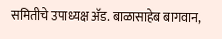समितीचे उपाध्यक्ष अ‍ॅड. बाळासाहेब बागवान,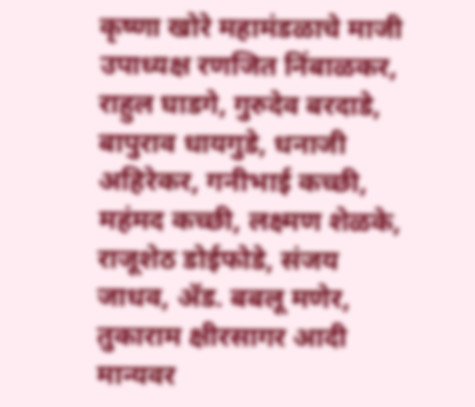कृष्णा खोरे महामंडळाचे माजी उपाध्यक्ष रणजित निंबाळकर, राहुल घाडगे, गुरुदेव बरदाडे, बापुराव धायगुडे, धनाजी अहिरेकर, गनीभाई कच्छी, महंमद कच्छी, लक्ष्मण शेळके, राजूशेठ डोईफोडे, संजय जाधव, अ‍ॅड. बबलू मणेर, तुकाराम क्षीरसागर आदी मान्यवर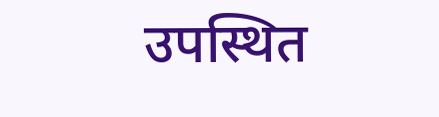उपस्थित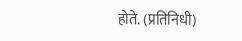होते. (प्रतिनिधी)